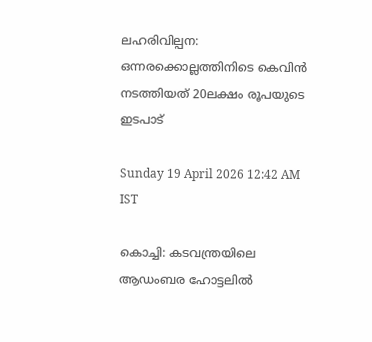ലഹരിവില്പന: ഒന്നരക്കൊല്ലത്തിനിടെ കെവിൻ നടത്തിയത് 20ലക്ഷം രൂപയുടെ ഇടപാട്

Sunday 19 April 2026 12:42 AM IST

കൊച്ചി: കടവന്ത്രയിലെ ആഡംബര ഹോട്ടലിൽ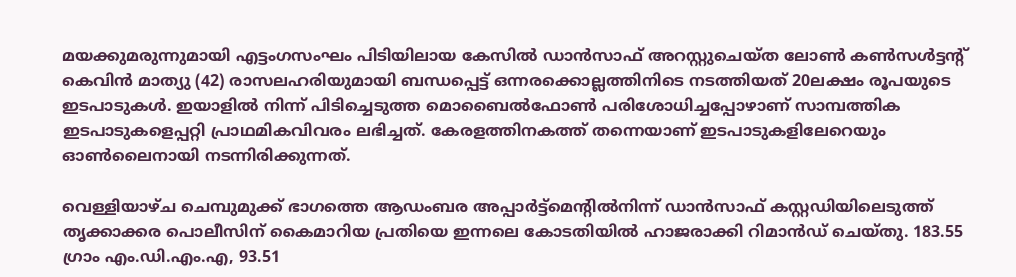മയക്കുമരുന്നുമായി എട്ടംഗസംഘം പിടിയിലായ കേസിൽ ഡാൻസാഫ് അറസ്റ്റുചെയ്ത ലോൺ കൺസൾട്ടന്റ് കെവിൻ മാത്യു (42) രാസലഹരിയുമായി ബന്ധപ്പെട്ട് ഒന്നരക്കൊല്ലത്തിനിടെ നടത്തിയത് 20ലക്ഷം രൂപയുടെ ഇടപാടുകൾ. ഇയാളിൽ നിന്ന് പിടിച്ചെടുത്ത മൊബൈൽഫോൺ പരിശോധിച്ചപ്പോഴാണ് സാമ്പത്തിക ഇടപാടുകളെപ്പറ്റി പ്രാഥമികവിവരം ലഭിച്ചത്. കേരളത്തിനകത്ത് തന്നെയാണ് ഇടപാടുകളിലേറെയും ഓൺലൈനായി നടന്നിരിക്കുന്നത്.

വെള്ളിയാഴ്ച ചെമ്പുമുക്ക് ഭാഗത്തെ ആഡംബര അപ്പാർട്ട്മെന്റിൽനിന്ന് ഡാൻസാഫ് കസ്റ്റഡിയിലെടുത്ത് തൃക്കാക്കര പൊലീസിന് കൈമാറിയ പ്രതിയെ ഇന്നലെ കോടതിയിൽ ഹാജരാക്കി റിമാൻഡ് ചെയ്തു. 183.55 ഗ്രാം എം.ഡി.എം.എ, 93.51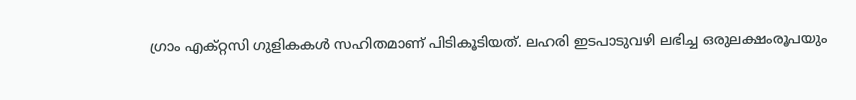ഗ്രാം എക്റ്റസി ഗുളികകൾ സഹിതമാണ് പിടികൂടിയത്. ലഹരി ഇടപാടുവഴി ലഭിച്ച ഒരുലക്ഷംരൂപയും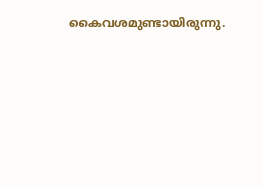കൈവശമുണ്ടായിരുന്നു.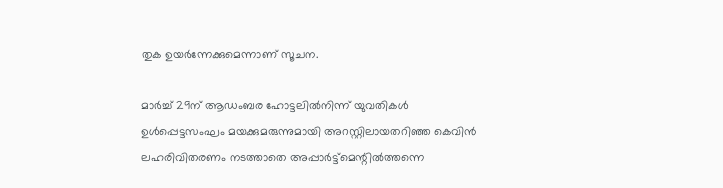തുക ഉയർന്നേക്കുമെന്നാണ് സൂചന.

മാർച്ച് 29ന് ആഡംബര ഹോട്ടലിൽനിന്ന് യുവതികൾ ഉൾപ്പെട്ടസംഘം മയക്കുമരുന്നുമായി അറസ്റ്റിലായതറിഞ്ഞ കെവിൻ ലഹരിവിതരണം നടത്താതെ അപ്പാർട്ട്മെന്റിൽത്തന്നെ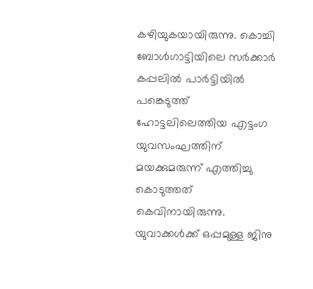കഴിയുകയായിരുന്നു. കൊച്ചി ബോൾഗാട്ടിയിലെ സർക്കാർ കപ്പലിൽ പാർട്ടിയിൽ പങ്കെടുത്ത് ഹോട്ടലിലെത്തിയ എട്ടംഗ യുവസംഘത്തിന് മയക്കുമരുന്ന് എത്തിച്ചു കൊടുത്തത് കെവിനായിരുന്നു. യുവാക്കൾക്ക് ഒപ്പമുള്ള ജിനു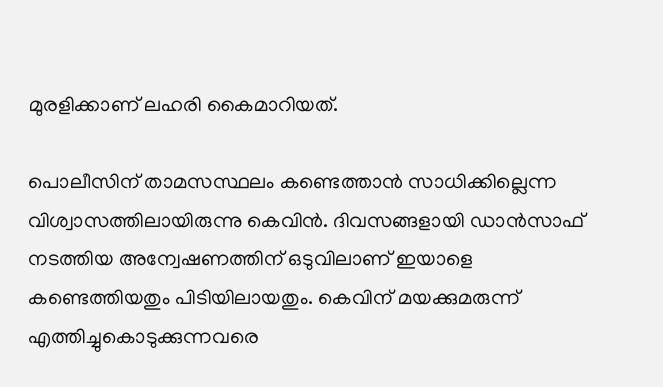മുരളിക്കാണ് ലഹരി കൈമാറിയത്.

പൊലീസിന് താമസസ്ഥലം കണ്ടെത്താൻ സാധിക്കില്ലെന്ന വിശ്വാസത്തിലായിരുന്നു കെവിൻ. ദിവസങ്ങളായി ഡാൻസാഫ് നടത്തിയ അന്വേഷണത്തിന് ഒടുവിലാണ് ഇയാളെ കണ്ടെത്തിയതും പിടിയിലായതും. കെവിന് മയക്കുമരുന്ന് എത്തിച്ചുകൊടുക്കുന്നവരെ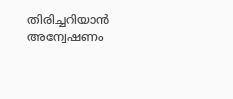തിരിച്ചറിയാൻ അന്വേഷണം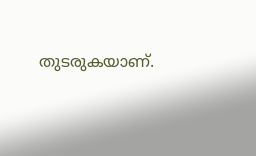തുടരുകയാണ്.